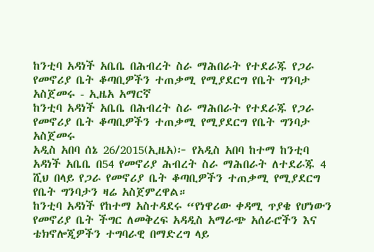ከንቲባ አዳነች አቤቤ በሕብረት ስራ ማሕበራት የተደራጁ የጋራ የመኖሪያ ቤት ቆጣቢዎችን ተጠቃሚ የሚያደርግ የቤት ግንባታ አስጀመሩ - ኢዜአ አማርኛ
ከንቲባ አዳነች አቤቤ በሕብረት ስራ ማሕበራት የተደራጁ የጋራ የመኖሪያ ቤት ቆጣቢዎችን ተጠቃሚ የሚያደርግ የቤት ግንባታ አስጀመሩ
አዲስ አበባ ሰኔ 26/2015(ኢዜአ)፦ የአዲስ አበባ ከተማ ከንቲባ አዳነች አቤቤ በ54 የመኖሪያ ሕብረት ስራ ማሕበራት ለተደራጁ 4 ሺህ በላይ የጋራ የመኖሪያ ቤት ቆጣቢዎችን ተጠቃሚ የሚያደርግ የቤት ግንባታን ዛሬ አስጀምረዋል።
ከንቲባ አዳነች የከተማ አስተዳደሩ “የነዋሪው ቀዳሚ ጥያቄ የሆነውን የመኖሪያ ቤት ችግር ለመቅረፍ አዳዲስ አማራጭ አሰራሮችን እና ቴክኖሎጂዎችን ተግባራዊ በማድረግ ላይ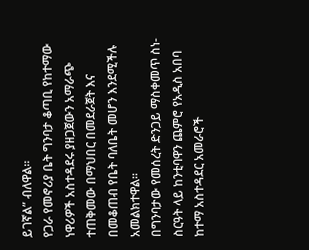ይገኛል” ብለዋል።
የጋራ የመኖሪያ ቤት ግንባታ ቆጣቢ የከተማው ነዋሪዎች አስተዳደሩ ያዘጋጀውን አማራጭ ተጠቅመው በማህበር በመደራጀት እና በመቆጠብ የቤት ባለቤት መሆን እንደሚችሉ አመልክተዋል።
በግንባታው የመሰረት ድንጋይ ማስቀመጥ ስነ- ስርዓት ላይ ከንቲባዋን ጨምሮ የአዲስ አበባ ከተማ አስተዳደር አመራሮች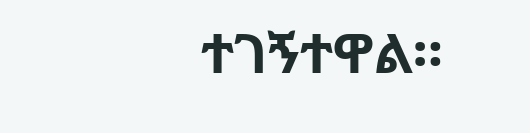ተገኝተዋል።